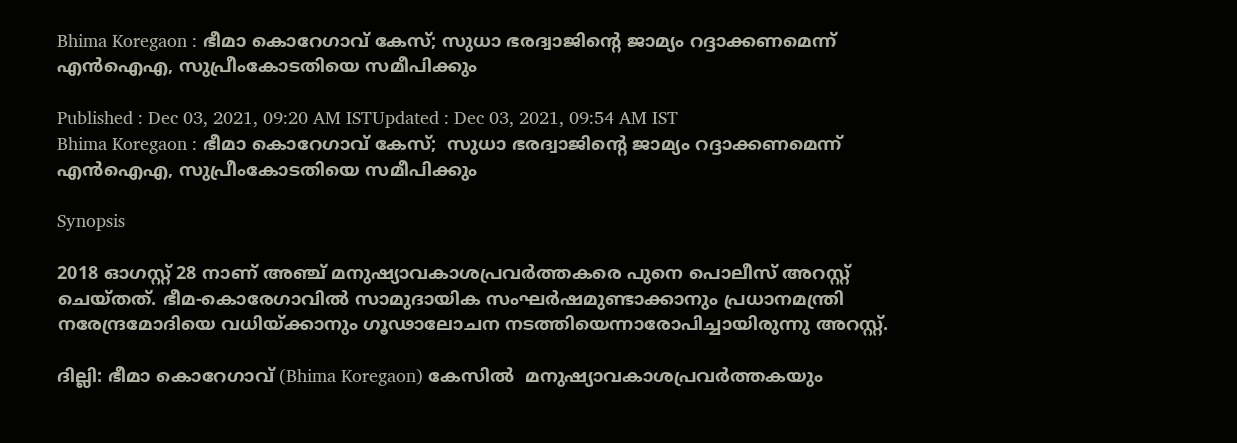Bhima Koregaon : ഭീമാ കൊറേഗാവ് കേസ്; സുധാ ഭരദ്വാജിൻ്റെ ജാമ്യം റദ്ദാക്കണമെന്ന് എൻഐഎ, സുപ്രീംകോടതിയെ സമീപിക്കും

Published : Dec 03, 2021, 09:20 AM ISTUpdated : Dec 03, 2021, 09:54 AM IST
Bhima Koregaon : ഭീമാ കൊറേഗാവ് കേസ്;  സുധാ ഭരദ്വാജിൻ്റെ ജാമ്യം റദ്ദാക്കണമെന്ന് എൻഐഎ, സുപ്രീംകോടതിയെ സമീപിക്കും

Synopsis

2018 ഓഗസ്റ്റ് 28 നാണ് അഞ്ച് മനുഷ്യാവകാശപ്രവർത്തകരെ പുനെ പൊലീസ് അറസ്റ്റ് ചെയ്തത്. ഭീമ-കൊരേഗാവിൽ സാമുദായിക സംഘർഷമുണ്ടാക്കാനും പ്രധാനമന്ത്രി നരേന്ദ്രമോദിയെ വധിയ്ക്കാനും ഗൂഢാലോചന നടത്തിയെന്നാരോപിച്ചായിരുന്നു അറസ്റ്റ്.

ദില്ലി: ഭീമാ കൊറേഗാവ് (Bhima Koregaon) കേസിൽ  മനുഷ്യാവകാശപ്രവർത്തകയും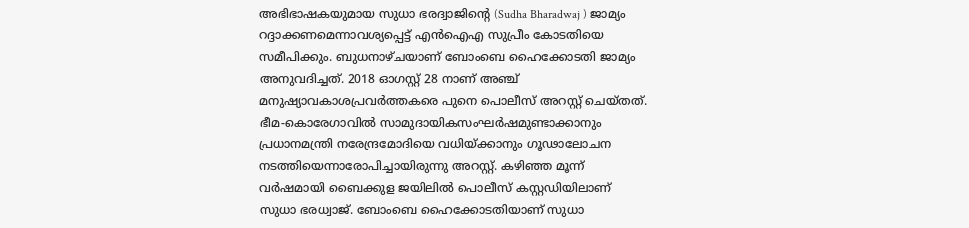അഭിഭാഷകയുമായ സുധാ ഭരദ്വാജിൻ്റെ (Sudha Bharadwaj ) ജാമ്യം റദ്ദാക്കണമെന്നാവശ്യപ്പെട്ട് എൻഐഎ സുപ്രീം കോടതിയെ സമീപിക്കും. ബുധനാഴ്ചയാണ് ബോംബെ ഹൈക്കോടതി ജാമ്യം അനുവദിച്ചത്. 2018 ഓഗസ്റ്റ് 28 നാണ് അഞ്ച് മനുഷ്യാവകാശപ്രവർത്തകരെ പുനെ പൊലീസ് അറസ്റ്റ് ചെയ്തത്. ഭീമ-കൊരേഗാവിൽ സാമുദായികസംഘർഷമുണ്ടാക്കാനും പ്രധാനമന്ത്രി നരേന്ദ്രമോദിയെ വധിയ്ക്കാനും ഗൂഢാലോചന നടത്തിയെന്നാരോപിച്ചായിരുന്നു അറസ്റ്റ്. കഴിഞ്ഞ മൂന്ന് വർഷമായി ബൈക്കുള ജയിലിൽ പൊലീസ് കസ്റ്റഡിയിലാണ് സുധാ ഭരധ്വാജ്. ബോംബെ ഹൈക്കോടതിയാണ് സുധാ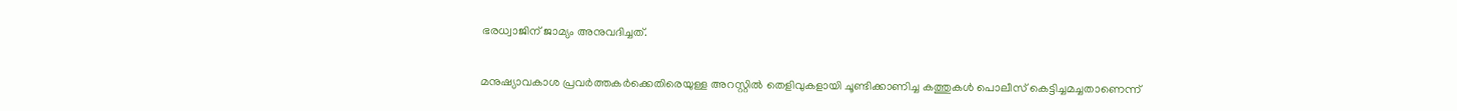ഭരധ്വാജിന് ജാമ്യം അനുവദിച്ചത്.

മനുഷ്യാവകാശ പ്രവർത്തകർക്കെതിരെയുള്ള അറസ്റ്റിൽ തെളിവുകളായി ചൂണ്ടിക്കാണിച്ച കത്തുകൾ പൊലീസ് കെട്ടിച്ചമച്ചതാണെന്ന്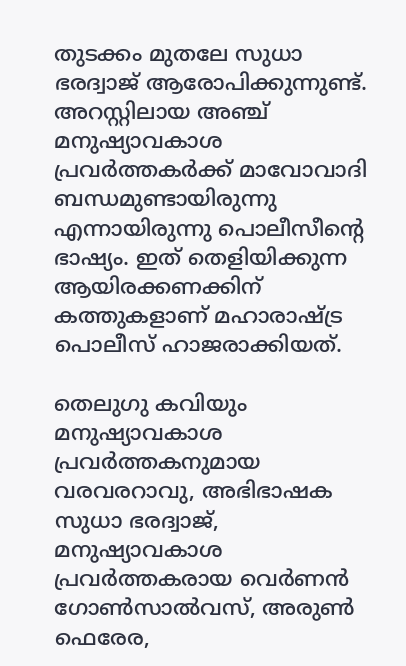തുടക്കം മുതലേ സുധാ ഭരദ്വാജ് ആരോപിക്കുന്നുണ്ട്. അറസ്റ്റിലായ അഞ്ച് മനുഷ്യാവകാശ പ്രവർത്തകർക്ക് മാവോവാദി ബന്ധമുണ്ടായിരുന്നു എന്നായിരുന്നു പൊലീസീന്റെ ഭാഷ്യം. ഇത് തെളിയിക്കുന്ന ആയിരക്കണക്കിന് കത്തുകളാണ് മഹാരാഷ്ട്ര പൊലീസ് ഹാജരാക്കിയത്.

തെലുഗു കവിയും മനുഷ്യാവകാശ പ്രവർത്തകനുമായ വരവരറാവു, അഭിഭാഷക സുധാ ഭരദ്വാജ്, മനുഷ്യാവകാശ പ്രവർത്തകരായ വെർണൻ ഗോൺസാൽവസ്, അരുൺ ഫെരേര,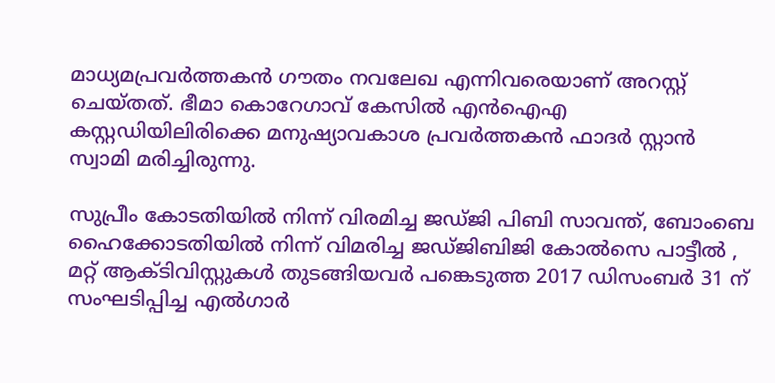മാധ്യമപ്രവർത്തകൻ ഗൗതം നവലേഖ എന്നിവരെയാണ് അറസ്റ്റ് ചെയ്തത്. ഭീമാ കൊറേഗാവ് കേസിൽ എൻഐഎ കസ്റ്റഡിയിലിരിക്കെ മനുഷ്യാവകാശ പ്രവർത്തകൻ ഫാദർ സ്റ്റാൻ സ്വാമി മരിച്ചിരുന്നു.

സുപ്രീം കോടതിയിൽ നിന്ന് വിരമിച്ച ജഡ്ജി പിബി സാവന്ത്, ബോംബെ ഹൈക്കോടതിയിൽ നിന്ന് വിമരിച്ച ജഡ്ജിബിജി കോൽസെ പാട്ടീൽ , മറ്റ് ആക്ടിവിസ്റ്റുകൾ തുടങ്ങിയവർ പങ്കെടുത്ത 2017 ഡിസംബർ 31 ന് സംഘടിപ്പിച്ച എൽഗാർ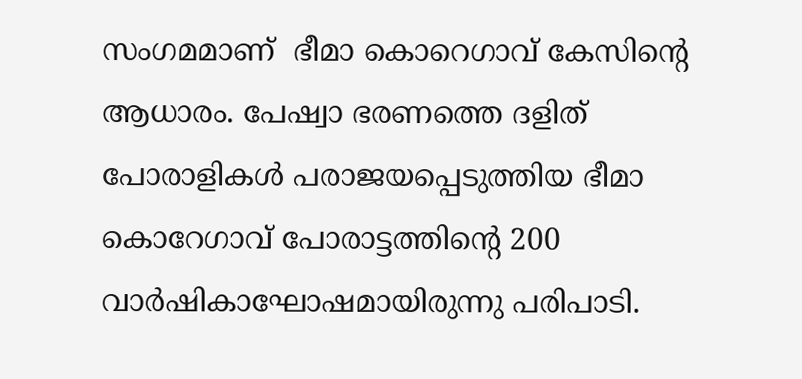സംഗമമാണ്  ഭീമാ കൊറെഗാവ് കേസിന്റെ ആധാരം. പേഷ്വാ ഭരണത്തെ ദളിത് പോരാളികൾ പരാജയപ്പെടുത്തിയ ഭീമാ കൊറേഗാവ് പോരാട്ടത്തിന്റെ 200 വാർഷികാഘോഷമായിരുന്നു പരിപാടി.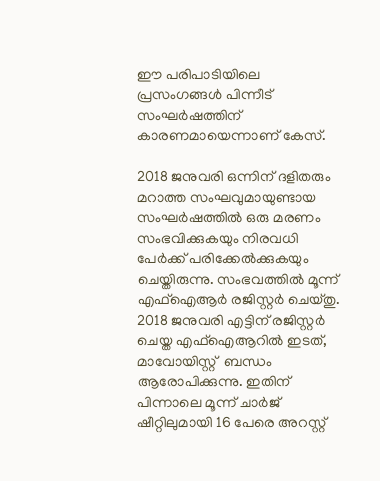ഈ പരിപാടിയിലെ പ്രസംഗങ്ങൾ പിന്നീട് സംഘർഷത്തിന് കാരണമായെന്നാണ് കേസ്.

2018 ജനുവരി ഒന്നിന് ദളിതരും മറാത്ത സംഘവുമായുണ്ടായ സംഘർഷത്തിൽ ഒരു മരണം സംഭവിക്കുകയും നിരവധി പേർക്ക് പരിക്കേൽക്കുകയും ചെയ്തിരുന്നു. സംഭവത്തിൽ മൂന്ന് എഫ്ഐആർ രജിസ്റ്റർ ചെയ്തു. 2018 ജനുവരി എട്ടിന് രജിസ്റ്റർ ചെയ്ത എഫ്ഐആറിൽ ഇടത്, മാവോയിസ്റ്റ്  ബന്ധം ആരോപിക്കുന്നു. ഇതിന് പിന്നാലെ മൂന്ന് ചാർജ് ഷീറ്റിലുമായി 16 പേരെ അറസ്റ്റ്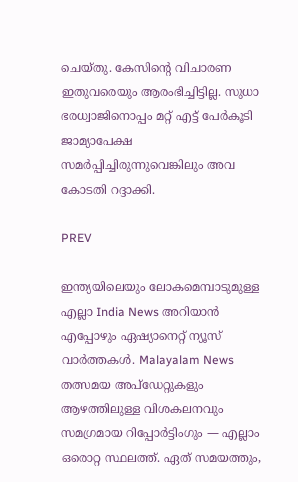ചെയ്തു. കേസിന്റെ വിചാരണ ഇതുവരെയും ആരംഭിച്ചിട്ടില്ല. സുധാ ഭരധ്വാജിനൊപ്പം മറ്റ് എട്ട് പേർകൂടി ജാമ്യാപേക്ഷ സമർപ്പിച്ചിരുന്നുവെങ്കിലും അവ കോടതി റദ്ദാക്കി.

PREV

ഇന്ത്യയിലെയും ലോകമെമ്പാടുമുള്ള എല്ലാ India News അറിയാൻ എപ്പോഴും ഏഷ്യാനെറ്റ് ന്യൂസ് വാർത്തകൾ. Malayalam News   തത്സമയ അപ്‌ഡേറ്റുകളും ആഴത്തിലുള്ള വിശകലനവും സമഗ്രമായ റിപ്പോർട്ടിംഗും — എല്ലാം ഒരൊറ്റ സ്ഥലത്ത്. ഏത് സമയത്തും,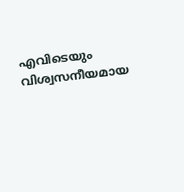എവിടെയും വിശ്വസനീയമായ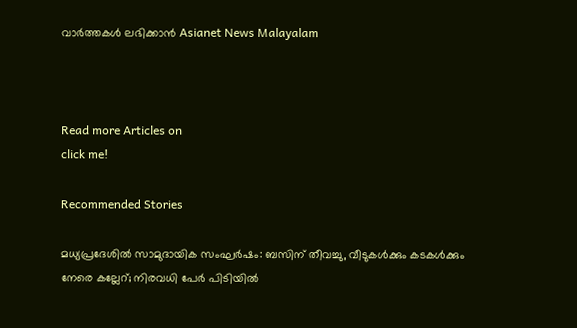വാർത്തകൾ ലഭിക്കാൻ Asianet News Malayalam



Read more Articles on
click me!

Recommended Stories

മധ്യപ്രദേശിൽ സാമുദായിക സംഘർഷം: ബസിന് തീവച്ചു, വീടുകൾക്കും കടകൾക്കും നേരെ കല്ലേറ്; നിരവധി പേർ പിടിയിൽ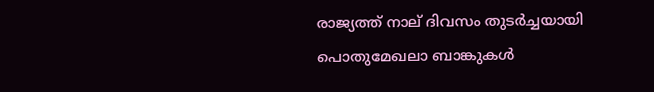രാജ്യത്ത് നാല് ദിവസം തുടർച്ചയായി പൊതുമേഖലാ ബാങ്കുകൾ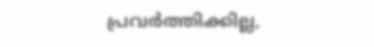പ്രവർത്തിക്കില്ല,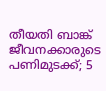തീയതി ബാങ്ക് ജീവനക്കാരുടെ പണിമുടക്ക്; 5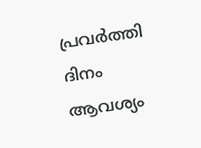പ്രവർത്തി ദിനം ആവശ്യം